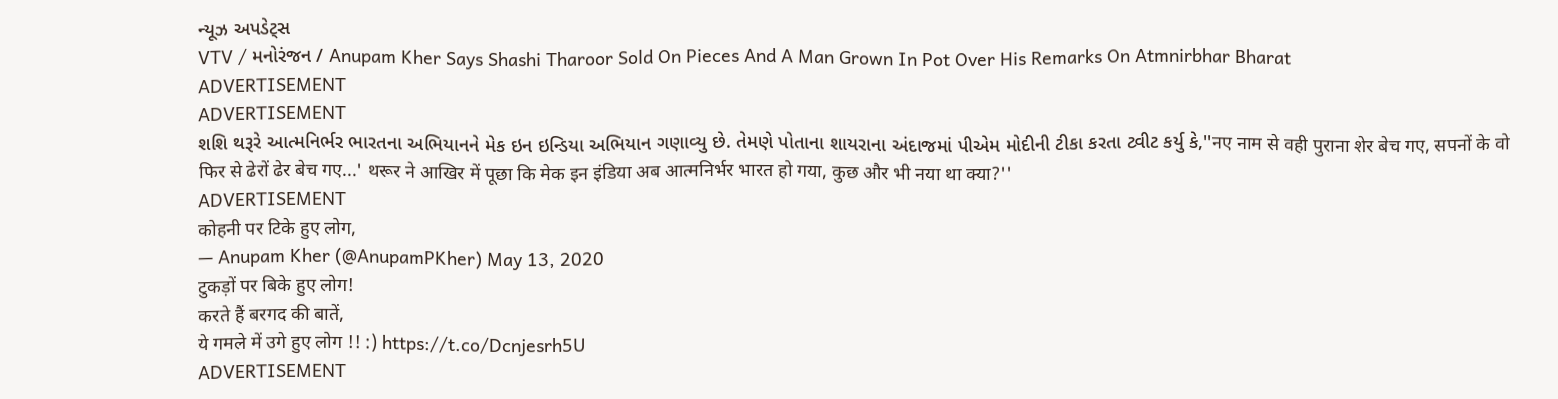ન્યૂઝ અપડેટ્સ
VTV / મનોરંજન / Anupam Kher Says Shashi Tharoor Sold On Pieces And A Man Grown In Pot Over His Remarks On Atmnirbhar Bharat
ADVERTISEMENT
ADVERTISEMENT
શશિ થરૂરે આત્મનિર્ભર ભારતના અભિયાનને મેક ઇન ઇન્ડિયા અભિયાન ગણાવ્યુ છે. તેમણે પોતાના શાયરાના અંદાજમાં પીએમ મોદીની ટીકા કરતા ટ્વીટ કર્યુ કે,''नए नाम से वही पुराना शेर बेच गए, सपनों के वो फिर से ढेरों ढेर बेच गए...' थरूर ने आखिर में पूछा कि मेक इन इंडिया अब आत्मनिर्भर भारत हो गया, कुछ और भी नया था क्या?''
ADVERTISEMENT
कोहनी पर टिके हुए लोग,
— Anupam Kher (@AnupamPKher) May 13, 2020
टुकड़ों पर बिके हुए लोग!
करते हैं बरगद की बातें,
ये गमले में उगे हुए लोग !! :) https://t.co/Dcnjesrh5U
ADVERTISEMENT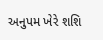અનુપમ ખેરે શશિ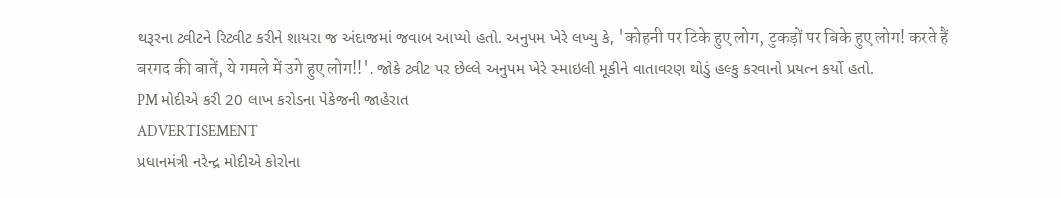થરૂરના ટ્વીટને રિટ્વીટ કરીને શાયરા જ અંદાજમાં જવાબ આપ્યો હતો. અનુપમ ખેરે લખ્યુ કે, 'कोहनी पर टिके हुए लोग, टुकड़ों पर बिके हुए लोग! करते हैं बरगद की बातें, ये गमले में उगे हुए लोग!!'. જોકે ટ્વીટ પર છેલ્લે અનુપમ ખેરે સ્માઇલી મૂકીને વાતાવરણ થોડું હલ્કુ કરવાનો પ્રયત્ન કર્યો હતો.
PM મોદીએ કરી 20 લાખ કરોડના પેકેજની જાહેરાત
ADVERTISEMENT
પ્રધાનમંત્રી નરેન્દ્ર મોદીએ કોરોના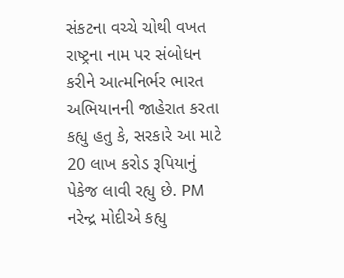સંકટના વચ્ચે ચોથી વખત રાષ્ટ્રના નામ પર સંબોધન કરીને આત્મનિર્ભર ભારત અભિયાનની જાહેરાત કરતા કહ્યુ હતુ કે, સરકારે આ માટે 20 લાખ કરોડ રૂપિયાનું પેકેજ લાવી રહ્યુ છે. PM નરેન્દ્ર મોદીએ કહ્યુ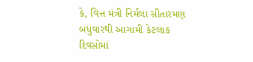કે, વિત્ત મંત્રી નિર્મલા સીતારમણ બધુવારથી આગામી કેટલાક દિવસોમાં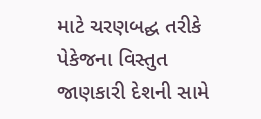માટે ચરણબદ્ઘ તરીકે પેકેજના વિસ્તુત જાણકારી દેશની સામે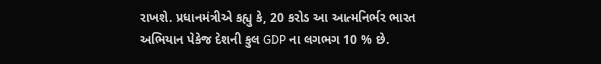રાખશે. પ્રધાનમંત્રીએ કહ્યુ કે, 20 કરોડ આ આત્મનિર્ભર ભારત અભિયાન પેકેજ દેશની કુલ GDP ના લગભગ 10 % છે.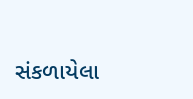સંકળાયેલા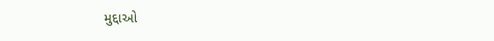મુદ્દાઓ